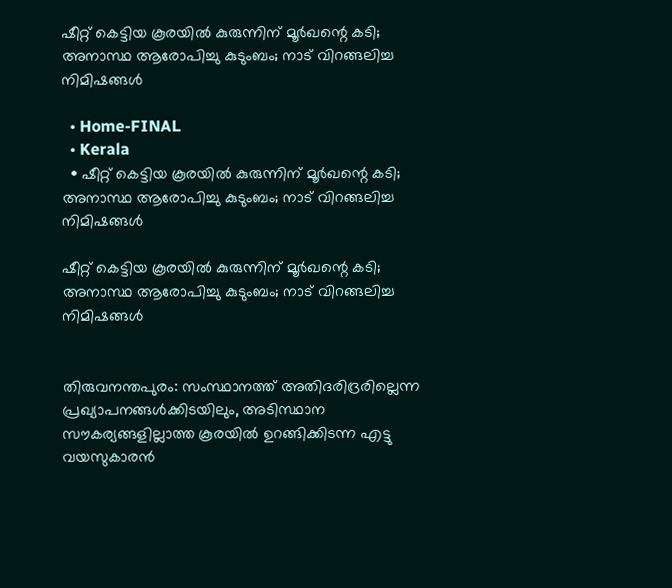ഷീറ്റ് കെട്ടിയ കൂരയിൽ കുരുന്നിന് മൂർഖന്റെ കടി; അനാസ്ഥ ആരോപിച്ചു കുടുംബം; നാട് വിറങ്ങലിച്ച നിമിഷങ്ങൾ

  • Home-FINAL
  • Kerala
  • ഷീറ്റ് കെട്ടിയ കൂരയിൽ കുരുന്നിന് മൂർഖന്റെ കടി; അനാസ്ഥ ആരോപിച്ചു കുടുംബം; നാട് വിറങ്ങലിച്ച നിമിഷങ്ങൾ

ഷീറ്റ് കെട്ടിയ കൂരയിൽ കുരുന്നിന് മൂർഖന്റെ കടി; അനാസ്ഥ ആരോപിച്ചു കുടുംബം; നാട് വിറങ്ങലിച്ച നിമിഷങ്ങൾ


തിരുവനന്തപുരം: സംസ്ഥാനത്ത് അതിദരിദ്രരില്ലെന്ന പ്രഖ്യാപനങ്ങൾക്കിടയിലും, അടിസ്ഥാന സൗകര്യങ്ങളില്ലാത്ത കൂരയിൽ ഉറങ്ങിക്കിടന്ന എട്ടു വയസുകാരൻ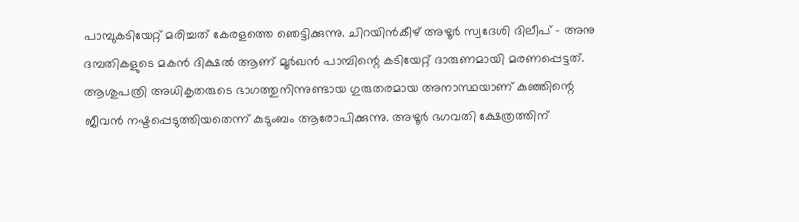പാമ്പുകടിയേറ്റ് മരിച്ചത് കേരളത്തെ ഞെട്ടിക്കുന്നു. ചിറയിൻകീഴ് അഴൂർ സ്വദേശി ദിലീപ് – അനു ദമ്പതികളുടെ മകൻ ദിക്ഷൽ ആണ് മൂർഖൻ പാമ്പിന്റെ കടിയേറ്റ് ദാരുണമായി മരണപ്പെട്ടത്. ആശുപത്രി അധികൃതരുടെ ഭാഗത്തുനിന്നുണ്ടായ ഗുരുതരമായ അനാസ്ഥയാണ് കുഞ്ഞിന്റെ ജീവൻ നഷ്ടപ്പെടുത്തിയതെന്ന് കുടുംബം ആരോപിക്കുന്നു. അഴൂർ ഭഗവതി ക്ഷേത്രത്തിന്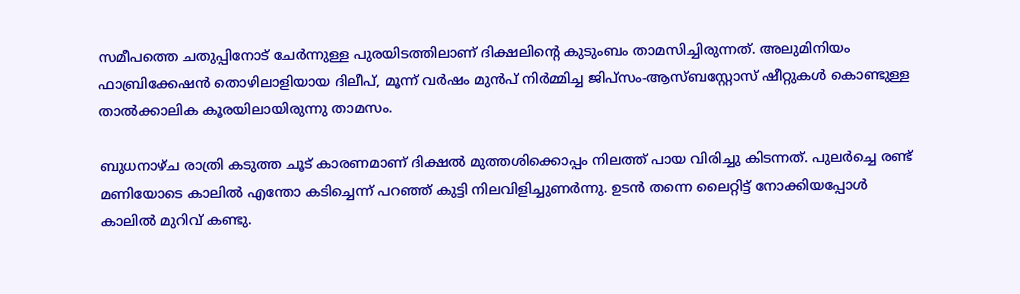സമീപത്തെ ചതുപ്പിനോട് ചേർന്നുള്ള പുരയിടത്തിലാണ് ദിക്ഷലിന്റെ കുടുംബം താമസിച്ചിരുന്നത്. അലുമിനിയം ഫാബ്രിക്കേഷൻ തൊഴിലാളിയായ ദിലീപ്, മൂന്ന് വർഷം മുൻപ് നിർമ്മിച്ച ജിപ്‌സം-ആസ്ബസ്റ്റോസ് ഷീറ്റുകൾ കൊണ്ടുള്ള താൽക്കാലിക കൂരയിലായിരുന്നു താമസം.

ബുധനാഴ്ച രാത്രി കടുത്ത ചൂട് കാരണമാണ് ദിക്ഷൽ മുത്തശിക്കൊപ്പം നിലത്ത് പായ വിരിച്ചു കിടന്നത്. പുലർച്ചെ രണ്ട് മണിയോടെ കാലിൽ എന്തോ കടിച്ചെന്ന് പറഞ്ഞ് കുട്ടി നിലവിളിച്ചുണർന്നു. ഉടൻ തന്നെ ലൈറ്റിട്ട് നോക്കിയപ്പോൾ കാലിൽ മുറിവ് കണ്ടു.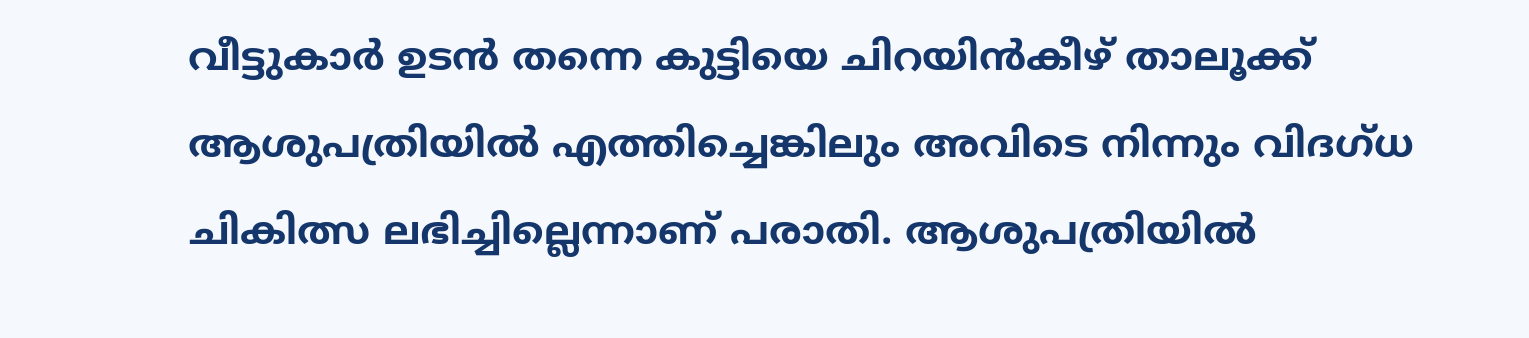വീട്ടുകാർ ഉടൻ തന്നെ കുട്ടിയെ ചിറയിൻകീഴ് താലൂക്ക് ആശുപത്രിയിൽ എത്തിച്ചെങ്കിലും അവിടെ നിന്നും വിദഗ്ധ ചികിത്സ ലഭിച്ചില്ലെന്നാണ് പരാതി. ആശുപത്രിയിൽ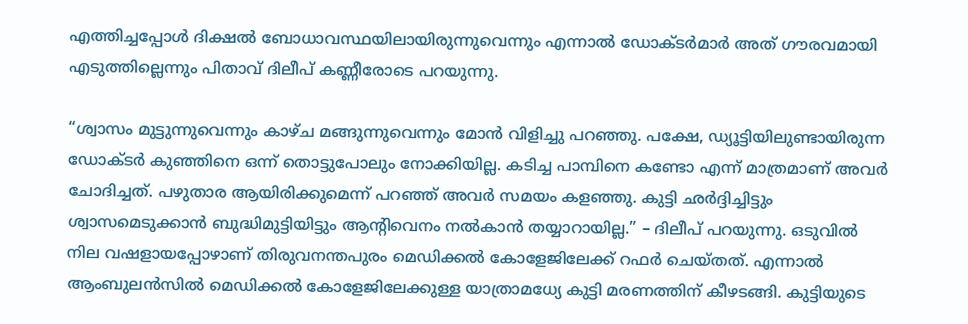എത്തിച്ചപ്പോൾ ദിക്ഷൽ ബോധാവസ്ഥയിലായിരുന്നുവെന്നും എന്നാൽ ഡോക്ടർമാർ അത് ഗൗരവമായി എടുത്തില്ലെന്നും പിതാവ് ദിലീപ് കണ്ണീരോടെ പറയുന്നു.

“ശ്വാസം മുട്ടുന്നുവെന്നും കാഴ്ച മങ്ങുന്നുവെന്നും മോൻ വിളിച്ചു പറഞ്ഞു. പക്ഷേ, ഡ്യൂട്ടിയിലുണ്ടായിരുന്ന ഡോക്ടർ കുഞ്ഞിനെ ഒന്ന് തൊട്ടുപോലും നോക്കിയില്ല. കടിച്ച പാമ്പിനെ കണ്ടോ എന്ന് മാത്രമാണ് അവർ ചോദിച്ചത്. പഴുതാര ആയിരിക്കുമെന്ന് പറഞ്ഞ് അവർ സമയം കളഞ്ഞു. കുട്ടി ഛർദ്ദിച്ചിട്ടും ശ്വാസമെടുക്കാൻ ബുദ്ധിമുട്ടിയിട്ടും ആന്റിവെനം നൽകാൻ തയ്യാറായില്ല.” – ദിലീപ് പറയുന്നു. ഒടുവിൽ നില വഷളായപ്പോഴാണ് തിരുവനന്തപുരം മെഡിക്കൽ കോളേജിലേക്ക് റഫർ ചെയ്തത്. എന്നാൽ ആംബുലൻസിൽ മെഡിക്കൽ കോളേജിലേക്കുള്ള യാത്രാമധ്യേ കുട്ടി മരണത്തിന് കീഴടങ്ങി. കുട്ടിയുടെ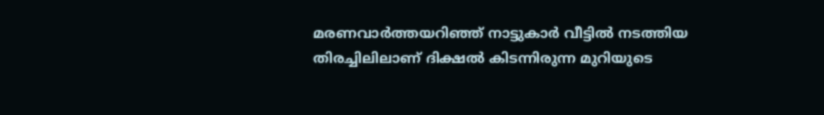മരണവാർത്തയറിഞ്ഞ് നാട്ടുകാർ വീട്ടിൽ നടത്തിയ തിരച്ചിലിലാണ് ദിക്ഷൽ കിടന്നിരുന്ന മുറിയുടെ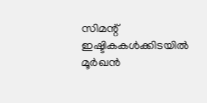സിമന്റ് ഇഷ്ടികകൾക്കിടയിൽ മൂർഖൻ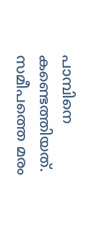പാമ്പിനെ കണ്ടെത്തിയത്. സമീപത്തെ മരം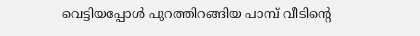വെട്ടിയപ്പോൾ പുറത്തിറങ്ങിയ പാമ്പ് വീടിന്റെ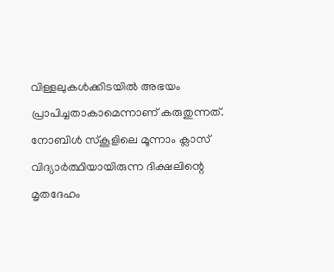വിള്ളലുകൾക്കിടയിൽ അഭയം പ്രാപിച്ചതാകാമെന്നാണ് കരുതുന്നത്. നോബിൾ സ്കൂളിലെ മൂന്നാം ക്ലാസ് വിദ്യാർത്ഥിയായിരുന്ന ദിക്ഷലിന്റെ മൃതദേഹം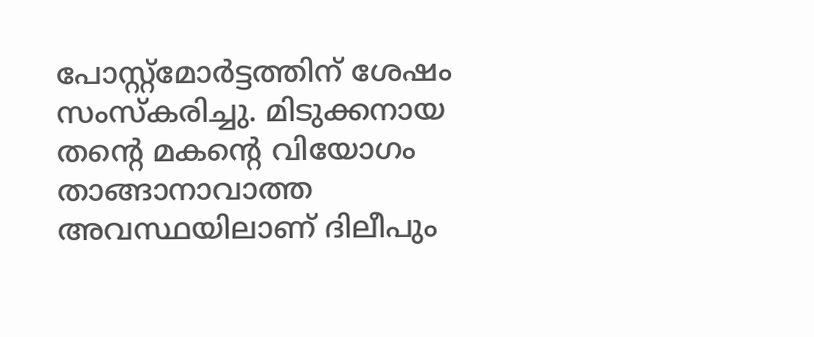പോസ്റ്റ്മോർട്ടത്തിന് ശേഷം സംസ്കരിച്ചു. മിടുക്കനായ തന്റെ മകന്റെ വിയോഗം താങ്ങാനാവാത്ത അവസ്ഥയിലാണ് ദിലീപും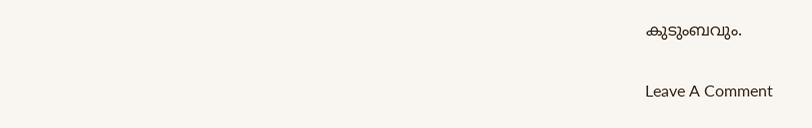കുടുംബവും.

Leave A Comment